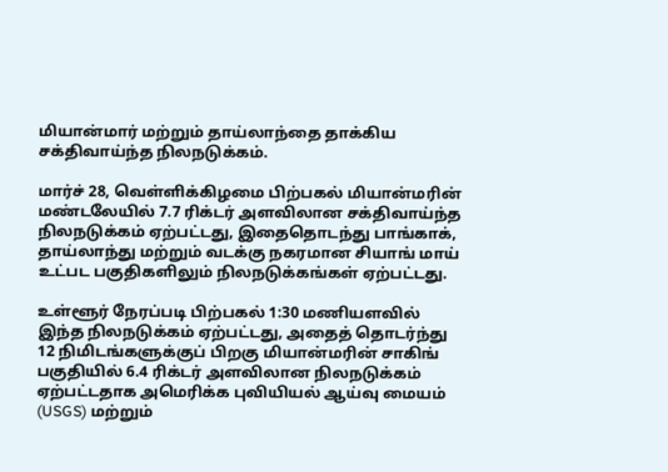மியான்மார் மற்றும் தாய்லாந்தை தாக்கிய சக்திவாய்ந்த நிலநடுக்கம்.

மார்ச் 28, வெள்ளிக்கிழமை பிற்பகல் மியான்மரின் மண்டலேயில் 7.7 ரிக்டர் அளவிலான சக்திவாய்ந்த நிலநடுக்கம் ஏற்பட்டது, இதைதொடந்து பாங்காக், தாய்லாந்து மற்றும் வடக்கு நகரமான சியாங் மாய் உட்பட பகுதிகளிலும் நிலநடுக்கங்கள் ஏற்பட்டது.

உள்ளூர் நேரப்படி பிற்பகல் 1:30 மணியளவில் இந்த நிலநடுக்கம் ஏற்பட்டது, அதைத் தொடர்ந்து 12 நிமிடங்களுக்குப் பிறகு மியான்மரின் சாகிங் பகுதியில் 6.4 ரிக்டர் அளவிலான நிலநடுக்கம் ஏற்பட்டதாக அமெரிக்க புவியியல் ஆய்வு மையம் (USGS) மற்றும்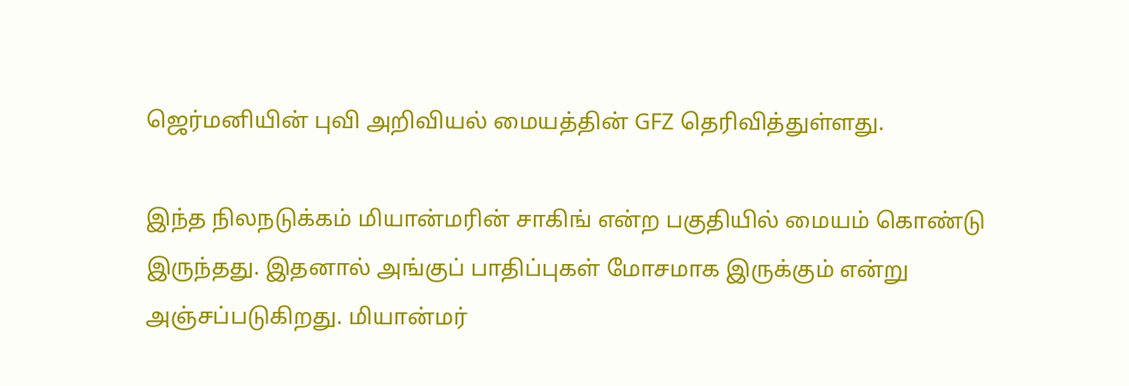ஜெர்மனியின் புவி அறிவியல் மையத்தின் GFZ தெரிவித்துள்ளது.

இந்த நிலநடுக்கம் மியான்மரின் சாகிங் என்ற பகுதியில் மையம் கொண்டு இருந்தது. இதனால் அங்குப் பாதிப்புகள் மோசமாக இருக்கும் என்று அஞ்சப்படுகிறது. மியான்மர்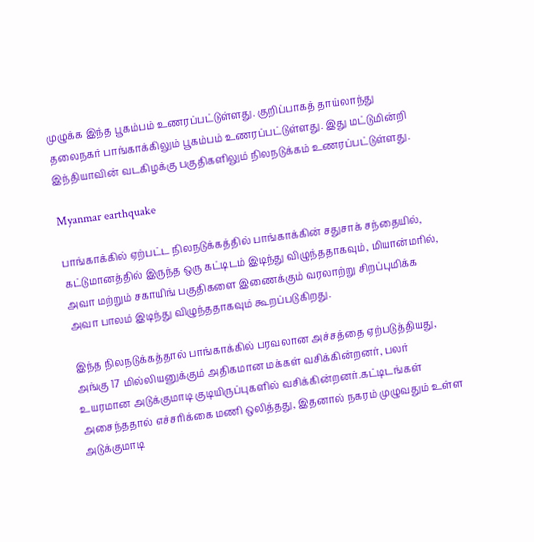முழுக்க இந்த பூகம்பம் உணரப்பட்டுள்ளது. குறிப்பாகத் தாய்லாந்து தலைநகர் பாங்காக்கிலும் பூகம்பம் உணரப்பட்டுள்ளது. இது மட்டுமின்றி இந்தியாவின் வடகிழக்கு பகுதிகளிலும் நிலநடுக்கம் உணரப்பட்டுள்ளது.

Myanmar earthquake

பாங்காக்கில் ஏற்பட்ட நிலநடுக்கத்தில் பாங்காக்கின் சதுசாக் சந்தையில், கட்டுமானத்தில் இருந்த ஒரு கட்டிடம் இடிந்து விழுந்ததாகவும், மியான்மரில், அவா மற்றும் சகாயிங் பகுதிகளை இணைக்கும் வரலாற்று சிறப்புமிக்க அவா பாலம் இடிந்து விழுந்ததாகவும் கூறப்படுகிறது.

இந்த நிலநடுக்கத்தால் பாங்காக்கில் பரவலான அச்சத்தை ஏற்படுத்தியது, அங்கு 17 மில்லியனுக்கும் அதிகமான மக்கள் வசிக்கின்றனர், பலர் உயரமான அடுக்குமாடி குடியிருப்புகளில் வசிக்கின்றனர்.கட்டிடங்கள் அசைந்ததால் எச்சரிக்கை மணி ஒலித்தது, இதனால் நகரம் முழுவதும் உள்ள அடுக்குமாடி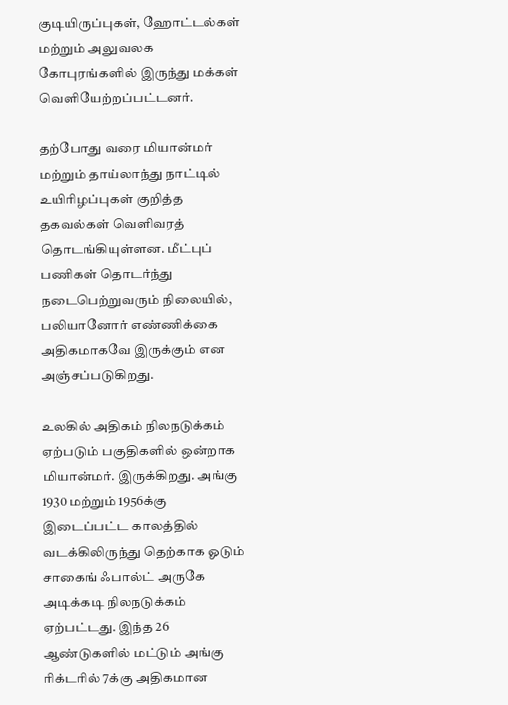குடியிருப்புகள், ஹோட்டல்கள் மற்றும் அலுவலக கோபுரங்களில் இருந்து மக்கள் வெளியேற்றப்பட்டனர்.

தற்போது வரை மியான்மர் மற்றும் தாய்லாந்து நாட்டில் உயிரிழப்புகள் குறித்த தகவல்கள் வெளிவரத் தொடங்கியுள்ளன. மீட்புப் பணிகள் தொடர்ந்து நடைபெற்றுவரும் நிலையில், பலியானோர் எண்ணிக்கை அதிகமாகவே இருக்கும் என அஞ்சப்படுகிறது.

உலகில் அதிகம் நிலநடுக்கம் ஏற்படும் பகுதிகளில் ஒன்றாக மியான்மர். இருக்கிறது. அங்கு 1930 மற்றும் 1956க்கு இடைப்பட்ட காலத்தில் வடக்கிலிருந்து தெற்காக ஓடும் சாகைங் ஃபால்ட் அருகே அடிக்கடி நிலநடுக்கம் ஏற்பட்டது. இந்த 26 ஆண்டுகளில் மட்டும் அங்கு ரிக்டரில் 7க்கு அதிகமான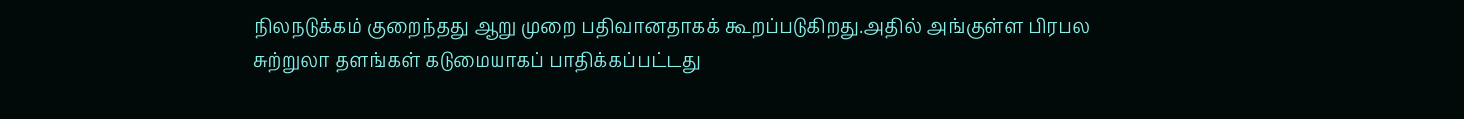நிலநடுக்கம் குறைந்தது ஆறு முறை பதிவானதாகக் கூறப்படுகிறது.அதில் அங்குள்ள பிரபல சுற்றுலா தளங்கள் கடுமையாகப் பாதிக்கப்பட்டது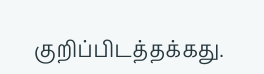குறிப்பிடத்தக்கது.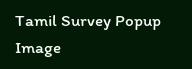Tamil Survey Popup Image